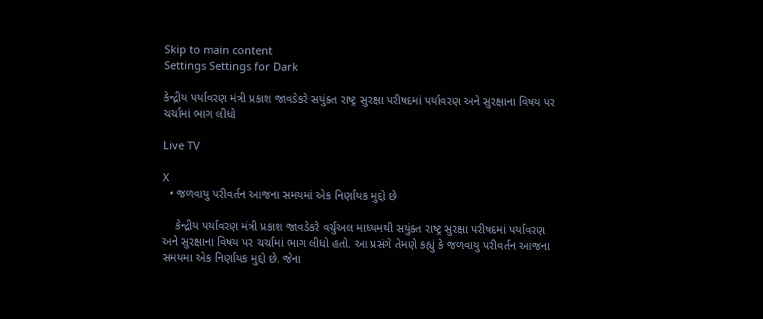Skip to main content
Settings Settings for Dark

કેન્દ્રીય પર્યાવરણ મંત્રી પ્રકાશ જાવડેકરે સયુંક્ત રાષ્ટ્ર સુરક્ષા પરીષદમાં પર્યાવરણ અને સુરક્ષાના વિષય પર ચર્ચામાં ભાગ લીધો

Live TV

X
  • જળવાયુ પરીવર્તન આજના સમયમાં એક નિર્ણાયક મુદ્દો છે

    કેન્દ્રીય પર્યાવરણ મંત્રી પ્રકાશ જાવડેકરે વર્ચુઅલ માધ્યમથી સયુંક્ત રાષ્ટ્ર સુરક્ષા પરીષદમાં પર્યાવરણ અને સુરક્ષાના વિષય પર ચર્ચામાં ભાગ લીધો હતો. આ પ્રસંગે તેમણે કહ્યું કે જળવાયુ પરીવર્તન આજના સમયમા એક નિર્ણાયક મુદ્દો છે. જેના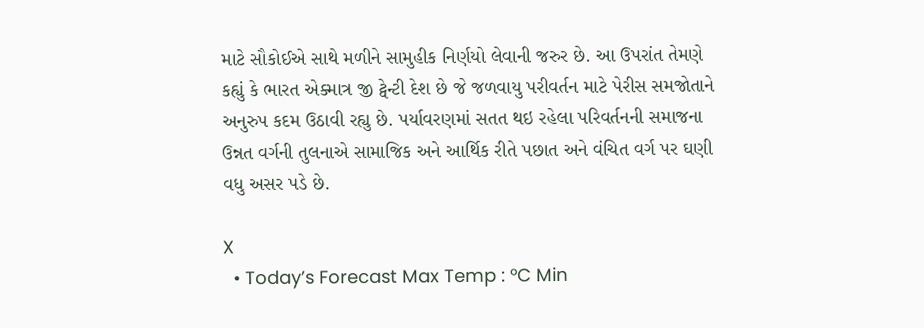માટે સૌકોઈએ સાથે મળીને સામુહીક નિર્ણયો લેવાની જરુર છે. આ ઉપરાંત તેમણે કહ્યું કે ભારત એક્માત્ર જી ટ્વેન્ટી દેશ છે જે જળવાયુ પરીવર્તન માટે પેરીસ સમજોતાને અનુરુપ કદમ ઉઠાવી રહ્યુ છે. પર્યાવરણમાં સતત થઇ રહેલા પરિવર્તનની સમાજના ઉન્નત વર્ગની તુલનાએ સામાજિક અને આર્થિક રીતે પછાત અને વંચિત વર્ગ પર ઘણી વધુ અસર પડે છે.

X
  • Today’s Forecast Max Temp : °C Min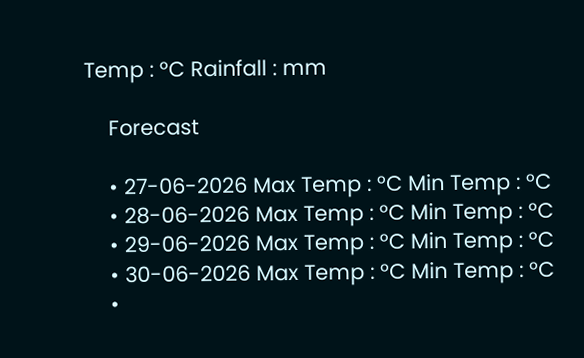Temp : °C Rainfall : mm

    Forecast

    • 27-06-2026 Max Temp : °C Min Temp : °C
    • 28-06-2026 Max Temp : °C Min Temp : °C
    • 29-06-2026 Max Temp : °C Min Temp : °C
    • 30-06-2026 Max Temp : °C Min Temp : °C
    •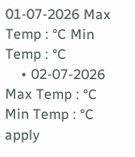01-07-2026 Max Temp : °C Min Temp : °C
    • 02-07-2026 Max Temp : °C Min Temp : °C
apply